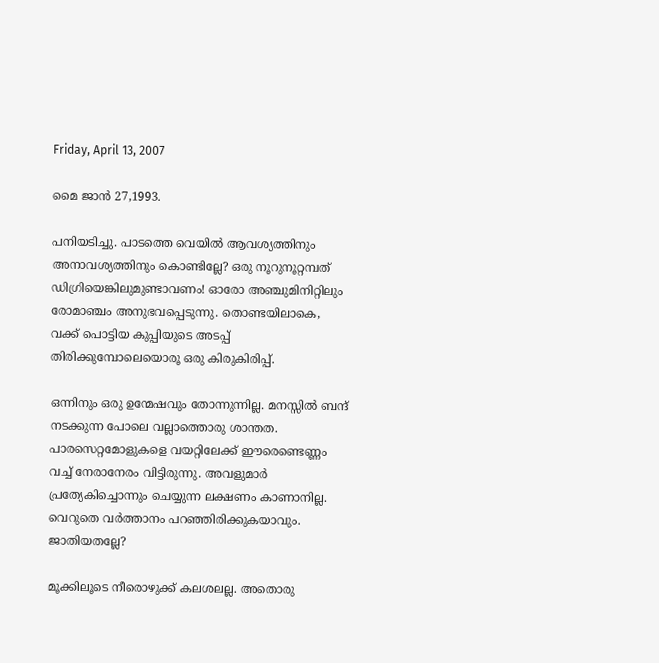Friday, April 13, 2007

മൈ ജാന്‍ 27,1993.

പനിയടിച്ചു. പാടത്തെ വെയില്‍ ആവശ്യത്തിനും അനാവശ്യത്തിനും കൊണ്ടില്ലേ? ഒരു നൂറുനൂറ്റമ്പത്‌ ഡിഗ്രിയെങ്കിലുമുണ്ടാവണം! ഓരോ അഞ്ചുമിനിറ്റിലും രോമാഞ്ചം അനുഭവപ്പെടുന്നു. തൊണ്ടയിലാകെ, വക്ക്‌ പൊട്ടിയ കുപ്പിയുടെ അടപ്പ്‌ തിരിക്കുമ്പോലെയൊരൂ ഒരു കിരുകിരിപ്പ്‌.

ഒന്നിനും ഒരു ഉന്മേഷവും തോന്നുന്നില്ല. മനസ്സില്‍ ബന്ദ്‌ നടക്കുന്ന പോലെ വല്ലാത്തൊരു ശാന്തത. പാരസെറ്റമോളുകളെ വയറ്റിലേക്ക്‌ ഈരെണ്ടെണ്ണം വച്ച്‌ നേരാനേരം വിട്ടിരുന്നു. അവളുമാര്‍ പ്രത്യേകിച്ചൊന്നും ചെയ്യുന്ന ലക്ഷണം കാണാനില്ല. വെറുതെ വര്‍ത്താനം പറഞ്ഞിരിക്കുകയാവും. ജാതിയതല്ലേ?

മൂക്കിലൂടെ നീരൊഴുക്ക്‌ കലശലല്ല. അതൊരു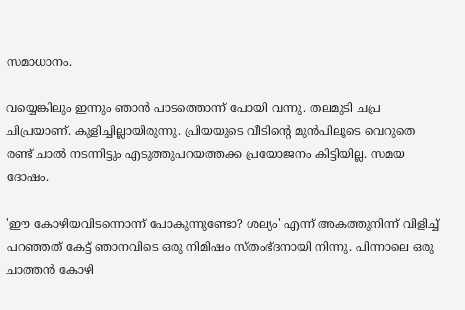സമാധാനം.

വയ്യെങ്കിലും ഇന്നും ഞാന്‍ പാടത്തൊന്ന് പോയി വന്നു. തലമുടി ചപ്ര ചിപ്രയാണ്‌. കുളിച്ചില്ലായിരുന്നു. പ്രിയയുടെ വീടിന്റെ മുന്‍പിലൂടെ വെറുതെ രണ്ട്‌ ചാല്‍ നടന്നിട്ടും എടുത്തുപറയത്തക്ക പ്രയോജനം കിട്ടിയില്ല. സമയ ദോഷം.

'ഈ കോഴിയവിടന്നൊന്ന് പോകുന്നുണ്ടോ? ശല്യം' എന്ന് അകത്തുനിന്ന് വിളിച്ച്‌ പറഞ്ഞത്‌ കേട്ട്‌ ഞാനവിടെ ഒരു നിമിഷം സ്തംഭ്ദനായി നിന്നു. പിന്നാലെ ഒരു ചാത്തന്‍ കോഴി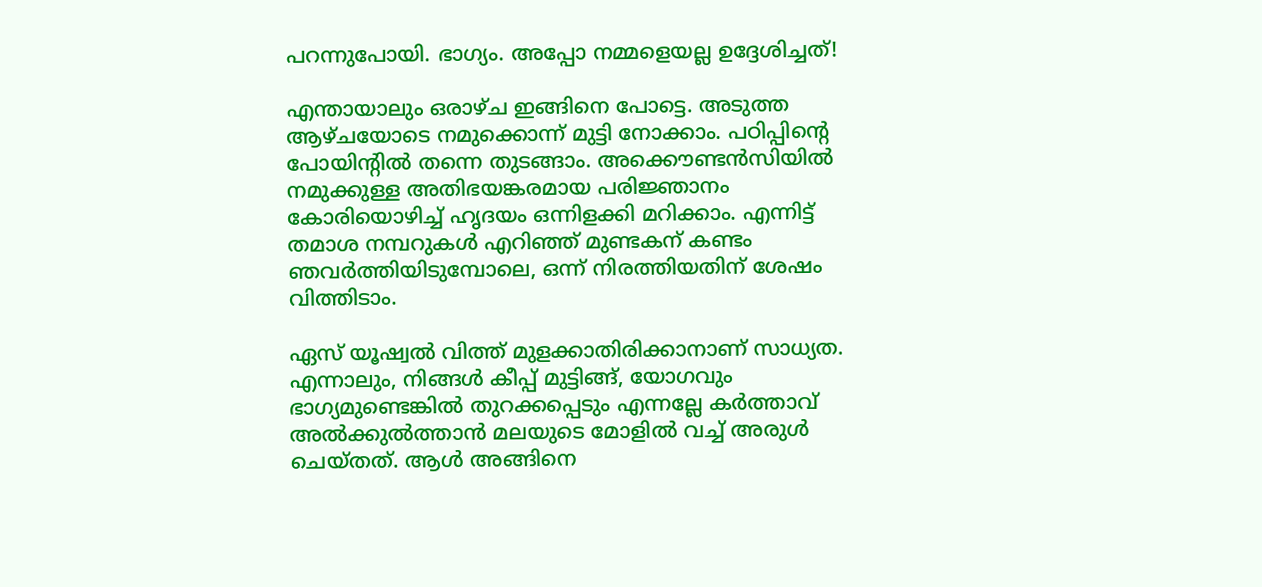പറന്നുപോയി. ഭാഗ്യം. അപ്പോ നമ്മളെയല്ല ഉദ്ദേശിച്ചത്‌!

എന്തായാലും ഒരാഴ്ച ഇങ്ങിനെ പോട്ടെ. അടുത്ത ആഴ്ചയോടെ നമുക്കൊന്ന് മുട്ടി നോക്കാം. പഠിപ്പിന്റെ പോയിന്റില്‍ തന്നെ തുടങ്ങാം. അക്കൌണ്ടന്‍സിയില്‍ നമുക്കുള്ള അതിഭയങ്കരമായ പരിജ്ഞാനം കോരിയൊഴിച്ച്‌ ഹൃദയം ഒന്നിളക്കി മറിക്കാം. എന്നിട്ട്‌ തമാശ നമ്പറുകള്‍ എറിഞ്ഞ്‌ മുണ്ടകന്‌ കണ്ടം ഞവര്‍ത്തിയിടുമ്പോലെ, ഒന്ന് നിരത്തിയതിന്‌ ശേഷം വിത്തിടാം.

ഏസ്‌ യൂഷ്വല്‍ വിത്ത്‌ മുളക്കാതിരിക്കാനാണ്‌ സാധ്യത. എന്നാലും, നിങ്ങള്‍ കീപ്പ്‌ മുട്ടിങ്ങ്‌, യോഗവും ഭാഗ്യമുണ്ടെങ്കില്‍ തുറക്കപ്പെടും എന്നല്ലേ കര്‍ത്താവ്‌ അല്‍ക്കുല്‍ത്താന്‍ മലയുടെ മോളില്‍ വച്ച്‌ അരുള്‍ ചെയ്തത്‌. ആള്‍ അങ്ങിനെ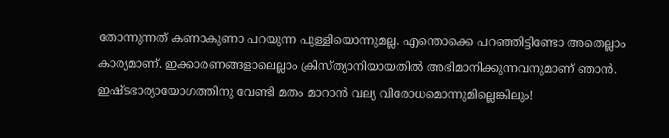തോന്നുന്നത്‌ കണാകുണാ പറയുന്ന പുള്ളിയൊന്നുമല്ല. എന്തൊക്കെ പറഞ്ഞിട്ടിണ്ടോ അതെല്ലാം കാര്യമാണ്‌. ഇക്കാരണങ്ങളാലെല്ലാം ക്രിസ്ത്യാനിയായതില്‍ അഭിമാനിക്കുന്നവനുമാണ്‌ ഞാന്‍. ഇഷ്ടഭാര്യായോഗത്തിനു വേണ്ടി മതം മാറാന്‍ വല്യ വിരോധമൊന്നുമില്ലെങ്കിലും!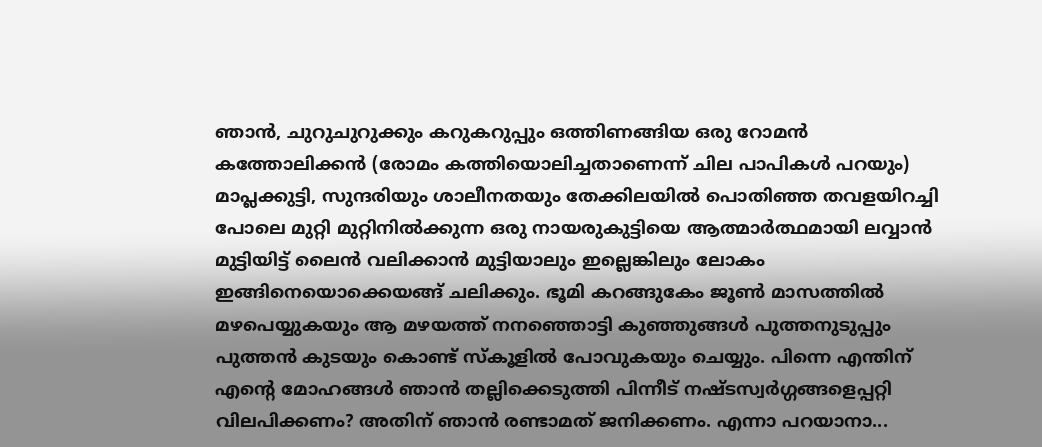ഞാന്‍, ചുറുചുറുക്കും കറുകറുപ്പും ഒത്തിണങ്ങിയ ഒരു റോമന്‍ കത്തോലിക്കന്‍ (രോമം കത്തിയൊലിച്ചതാണെന്ന് ചില പാപികള്‍ പറയും) മാപ്ലക്കുട്ടി, സുന്ദരിയും ശാലീനതയും തേക്കിലയില്‍ പൊതിഞ്ഞ തവളയിറച്ചി പോലെ മുറ്റി മുറ്റിനില്‍ക്കുന്ന ഒരു നായരുകുട്ടിയെ ആത്മാര്‍ത്ഥമായി ലവ്വാന്‍ മുട്ടിയിട്ട്‌ ലൈന്‍ വലിക്കാന്‍ മുട്ടിയാലും ഇല്ലെങ്കിലും ലോകം ഇങ്ങിനെയൊക്കെയങ്ങ്‌ ചലിക്കും. ഭൂമി കറങ്ങുകേം ജൂണ്‍ മാസത്തില്‍ മഴപെയ്യുകയും ആ മഴയത്ത്‌ നനഞ്ഞൊട്ടി കുഞ്ഞുങ്ങള്‍ പുത്തനുടുപ്പും പുത്തന്‍ കുടയും കൊണ്ട്‌ സ്കൂളില്‍ പോവുകയും ചെയ്യും. പിന്നെ എന്തിന്‌ എന്റെ മോഹങ്ങള്‍ ഞാന്‍ തല്ലിക്കെടുത്തി പിന്നീട് നഷ്ടസ്വര്‍ഗ്ഗങ്ങളെപ്പറ്റി വിലപിക്കണം? അതിന് ഞാന്‍ രണ്ടാമത് ജനിക്കണം. എന്നാ പറയാനാ...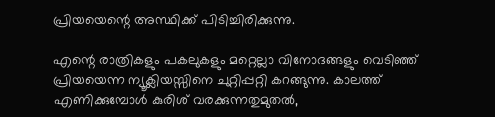പ്രിയയെന്റെ അസ്ഥിക്ക്‌ പിടിച്ചിരിക്കുന്നു.

എന്റെ രാത്രികളും പകലുകളും മറ്റെല്ലാ വിനോദങ്ങളും വെടിഞ്ഞ്‌ പ്രിയയെന്ന ന്യൂക്ലിയസ്സിനെ ചുറ്റിപ്പറ്റി കറങ്ങുന്നു. കാലത്ത്‌ എണിക്കുമ്പോള്‍ കുരിശ്‌ വരക്കുന്നതുമുതല്‍,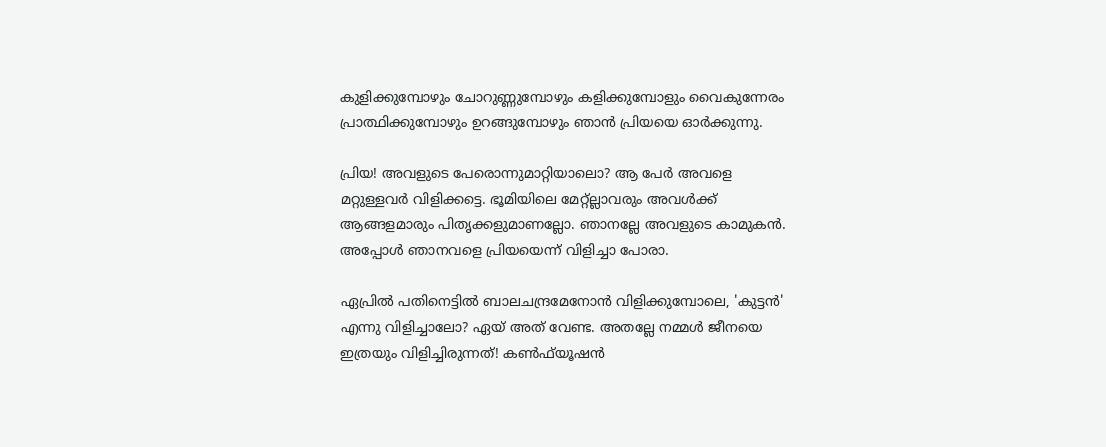കുളിക്കുമ്പോഴും ചോറുണ്ണുമ്പോഴും കളിക്കുമ്പോളും വൈകുന്നേരം പ്രാത്ഥിക്കുമ്പോഴും ഉറങ്ങുമ്പോഴും ഞാന്‍ പ്രിയയെ ഓര്‍ക്കുന്നു.

പ്രിയ! അവളുടെ പേരൊന്നുമാറ്റിയാലൊ? ആ പേര്‍ അവളെ മറ്റുള്ളവര്‍ വിളിക്കട്ടെ. ഭൂമിയിലെ മേറ്റ്ല്ലാവരും അവള്‍ക്ക്‌ ആങ്ങളമാരും പിതൃക്കളുമാണല്ലോ. ഞാനല്ലേ അവളുടെ കാമുകന്‍. അപ്പോള്‍ ഞാനവളെ പ്രിയയെന്ന് വിളിച്ചാ പോരാ.

ഏപ്രില്‍ പതിനെട്ടില്‍ ബാലചന്ദ്രമേനോന്‍ വിളിക്കുമ്പോലെ, 'കുട്ടന്‍' എന്നു വിളിച്ചാലോ? ഏയ്‌ അത്‌ വേണ്ട. അതല്ലേ നമ്മള്‍ ജീനയെ ഇത്രയും വിളിച്ചിരുന്നത്‌! കണ്‍ഫ്‌യൂഷന്‍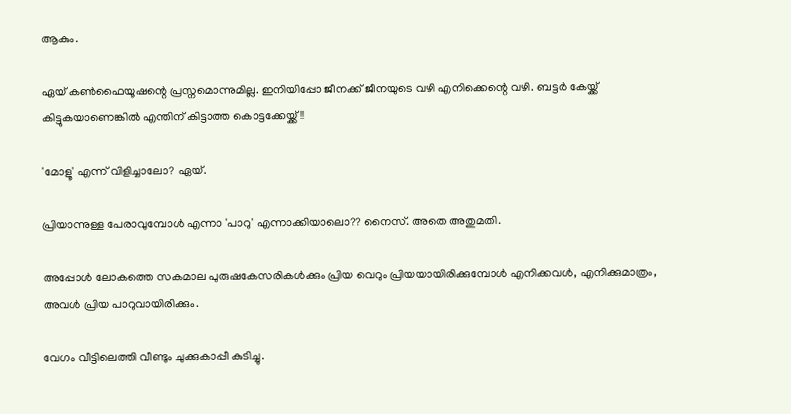ആകും.

ഏയ്‌ കണ്‍ഫൈയൂഷന്റെ പ്രസ്നമൊന്നുമില്ല. ഇനിയിപ്പോ ജീനക്ക്‌ ജീനയുടെ വഴി എനിക്കെന്റെ വഴി. ബട്ടര്‍ കേയ്ക്ക്‌ കിട്ടുകയാണെങ്കില്‍ എന്തിന്‌ കിട്ടാത്ത കൊട്ടക്കേയ്ക്ക്‌!!

'മോളൂ' എന്ന് വിളിച്ചാലോ? ഏയ്‌.

പ്രിയാന്നുള്ള പേരാവുമ്പോള്‍ എന്നാ 'പാറു' എന്നാക്കിയാലൊ?? നൈസ്. അതെ അതുമതി.

അപ്പോള്‍ ലോകത്തെ സകമാല പുരുഷകേസരികള്‍ക്കും പ്രിയ വെറും പ്രിയയായിരിക്കുമ്പോള്‍ എനിക്കവള്‍, എനിക്കുമാത്രം, അവള്‍ പ്രിയ പാറുവായിരിക്കും.

വേഗം വീട്ടിലെത്തി വീണ്ടും ചുക്കുകാപ്പീ കുടിച്ചു.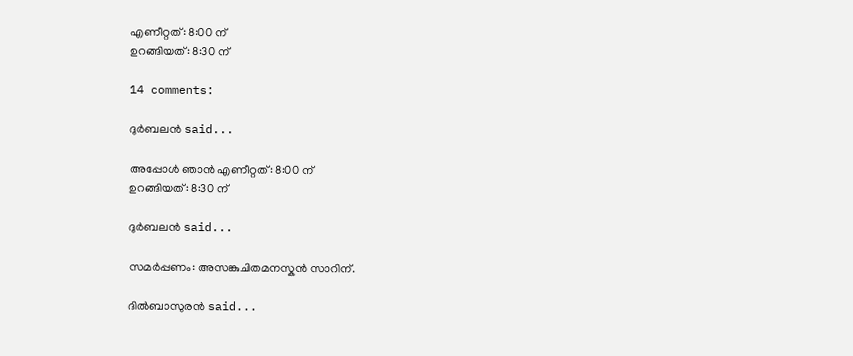എണീറ്റത്: 8:00 ന്
ഉറങ്ങിയത്: 8:30 ന്

14 comments:

ദുര്‍ബലന്‍ said...

അപ്പോള്‍ ഞാന്‍ എണീറ്റത്: 8:00 ന്
ഉറങ്ങിയത്: 8:30 ന്

ദുര്‍ബലന്‍ said...

സമര്‍പ്പണം: അസങ്കുചിതമനസ്കന്‍ സാറിന്.

ദില്‍ബാസുരന്‍ said...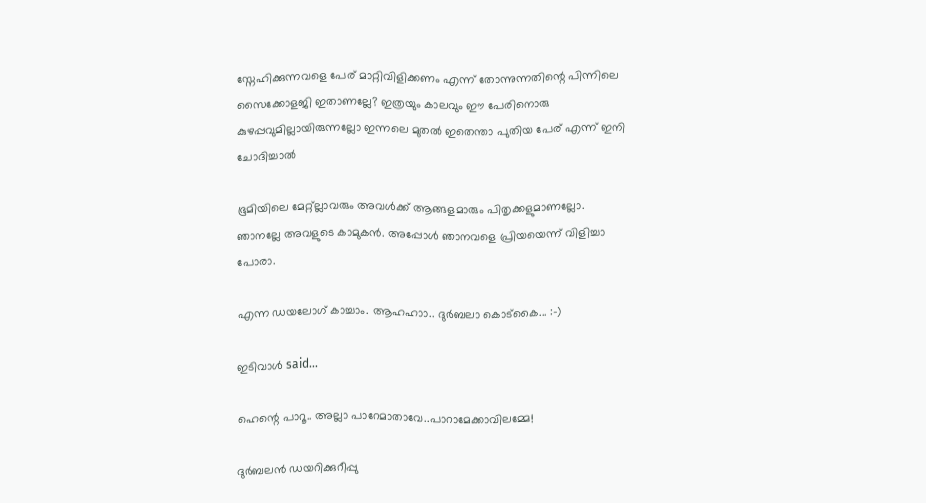സ്നേഹിക്കുന്നവളെ പേര് മാറ്റിവിളിക്കണം എന്ന് തോന്നുന്നതിന്റെ പിന്നിലെ സൈക്കോളജി ഇതാണല്ലേ? ഇത്രയും കാലവും ഈ പേരിനൊരു കുഴപ്പവുമില്ലായിരുന്നല്ലോ ഇന്നലെ മുതല്‍ ഇതെന്താ പുതിയ പേര് എന്ന് ഇനി ചോദിച്ചാല്‍

ഭൂമിയിലെ മേറ്റ്ല്ലാവരും അവള്‍ക്ക്‌ ആങ്ങളമാരും പിതൃക്കളുമാണല്ലോ. ഞാനല്ലേ അവളുടെ കാമുകന്‍. അപ്പോള്‍ ഞാനവളെ പ്രിയയെന്ന് വിളിച്ചാ പോരാ.

എന്ന ഡയലോഗ് കാച്ചാം. ആഹഹാ‍ാ.. ദുര്‍ബലാ കൊട്കൈ... :-)

ഇടിവാള്‍ said...

ഹെന്റെ പാറൂ.. അല്ലാ പാറേമാതാവേ..പാറാമേക്കാവിലമ്മേ!

ദുര്‍ബലന്‍ ഡയറിക്കുറീപ്പു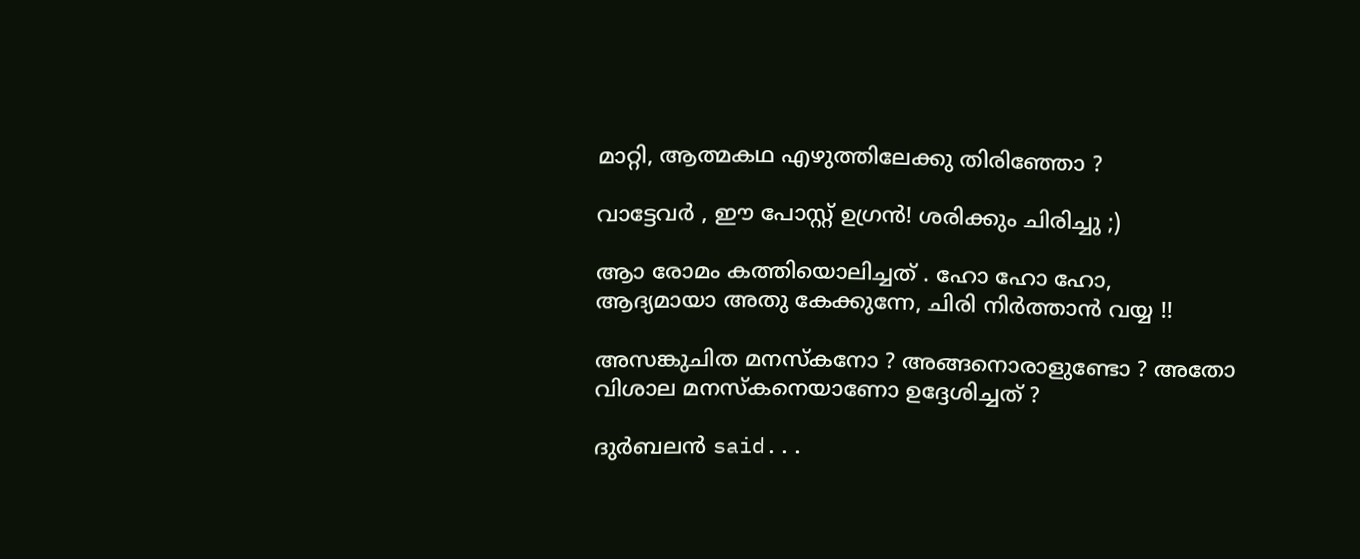മാറ്റി, ആത്മകഥ എഴുത്തിലേക്കു തിരിഞ്ഞോ ?

വാട്ടേവര്‍ , ഈ പോസ്റ്റ് ഉഗ്രന്‍! ശരിക്കും ചിരിച്ചു ;)

ആ‍ാ രോമം കത്തിയൊലിച്ചത് . ഹോ ഹോ ഹോ, ആദ്യമായാ അതു കേക്കുന്നേ, ചിരി നിര്‍ത്താന്‍ വയ്യ !!

അസങ്കുചിത മനസ്കനോ ? അങ്ങനൊരാളുണ്ടോ ? അതോ വിശാല മനസ്കനെയാണോ ഉദ്ദേശിച്ചത് ?

ദുര്‍ബലന്‍ said...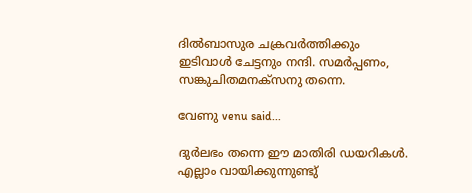ദില്‍ബാസുര ചക്രവര്‍ത്തിക്കും ഇടിവാള്‍ ചേട്ടനും നന്ദി. സമര്‍പ്പണം, സങ്കുചിതമനക്സനു തന്നെ.

വേണു venu said...

ദുര്‍‍ലഭം തന്നെ ഈ മാതിരി ഡയറികള്‍‍.
എല്ലാം വായിക്കുന്നുണ്ടു്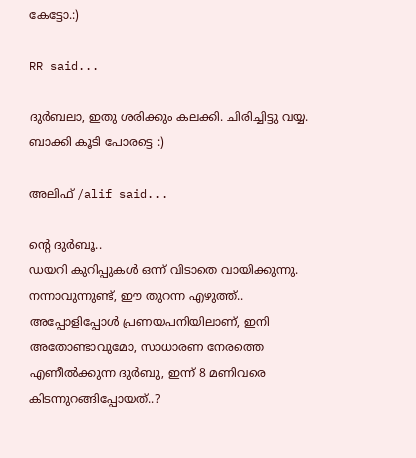കേട്ടോ.:)

RR said...

ദുര്‍ബലാ, ഇതു ശരിക്കും കലക്കി. ചിരിച്ചിട്ടു വയ്യ. ബാക്കി കൂടി പോരട്ടെ :)

അലിഫ് /alif said...

ന്റെ ദുര്‍ബൂ..
ഡയറി കുറിപ്പുകള്‍ ഒന്ന് വിടാതെ വായിക്കുന്നു. നന്നാവുന്നുണ്ട്, ഈ തുറന്ന എഴുത്ത്..
അപ്പോളിപ്പോള്‍ പ്രണയപനിയിലാണ്, ഇനി അതോണ്ടാവുമോ, സാധാരണ നേരത്തെ എണീല്‍ക്കുന്ന ദുര്‍ബു, ഇന്ന് 8 മണിവരെ കിടന്നുറങ്ങിപ്പോയത്..?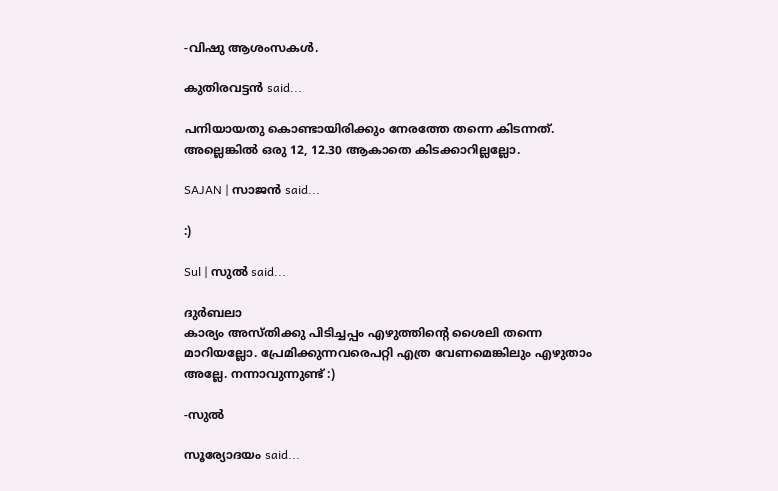-വിഷു ആശംസകള്‍.

കുതിരവട്ടന്‍ said...

പനിയായതു കൊണ്ടായിരിക്കും നേരത്തേ തന്നെ കിടന്നത്. അല്ലെങ്കില്‍ ഒരു 12, 12.30 ആകാതെ കിടക്കാറില്ലല്ലോ.

SAJAN | സാജന്‍ said...

:)

Sul | സുല്‍ said...

ദുര്‍ബലാ
കാര്യം അസ്തിക്കു പിടിച്ചപ്പം എഴുത്തിന്റെ ശൈലി തന്നെ മാറിയല്ലോ. പ്രേമിക്കുന്നവരെപറ്റി എത്ര വേണമെങ്കിലും എഴുതാം അല്ലേ. നന്നാവുന്നുണ്ട് :)

-സുല്‍

സൂര്യോദയം said...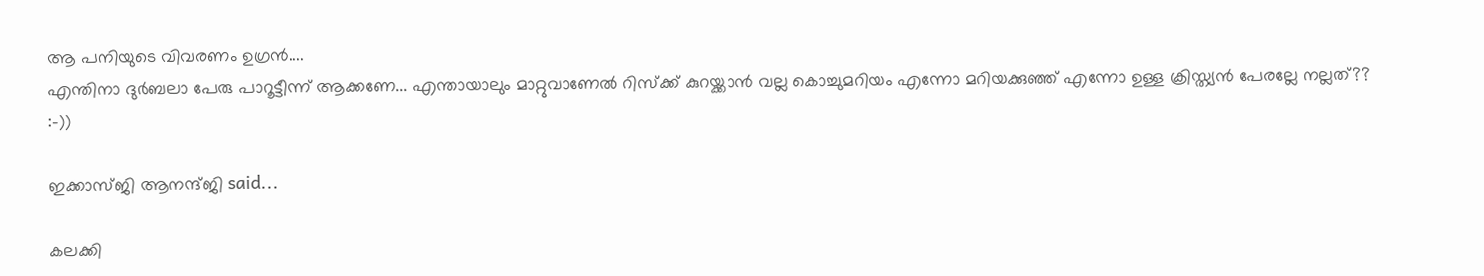ആ പനിയുടെ വിവരണം ഉഗ്രന്‍....
എന്തിനാ ദുര്‍ബലാ പേരു പാറൂട്ടീന്ന് ആക്കണേ... എന്തായാലും മാറ്റുവാണേല്‍ റിസ്ക്ക്‌ കുറയ്ക്കാന്‍ വല്ല കൊച്ചുമറിയം എന്നോ മറിയക്കുഞ്ഞ്‌ എന്നോ ഉള്ള ക്രിസ്ത്യന്‍ പേരല്ലേ നല്ലത്‌?? :-))

ഇക്കാസ്ജി ആനന്ദ്ജി said...

കലക്കി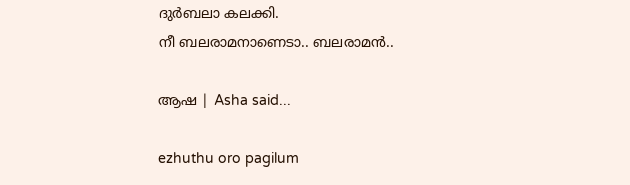ദുര്‍ബലാ കലക്കി.
നീ ബലരാമനാണെടാ.. ബലരാമന്‍..

ആഷ | Asha said...

ezhuthu oro pagilum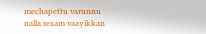mechapettu varunnu
nalla resam vaayikkan